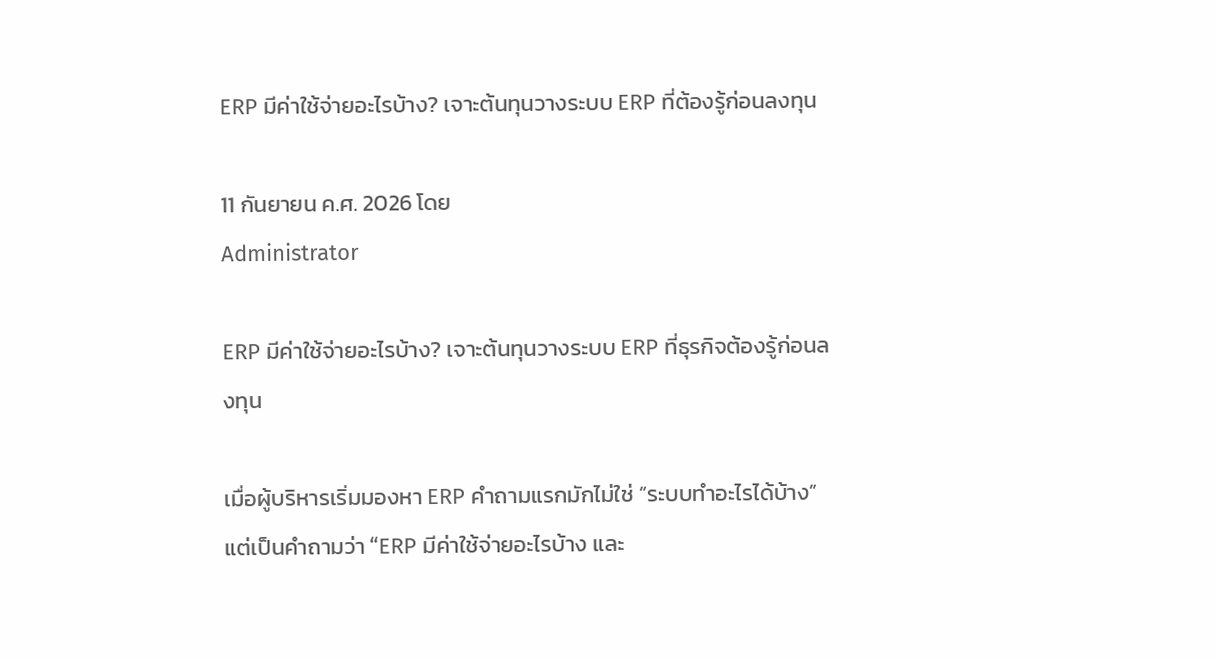ERP มีค่าใช้จ่ายอะไรบ้าง? เจาะต้นทุนวางระบบ ERP ที่ต้องรู้ก่อนลงทุน

11 กันยายน ค.ศ. 2026 โดย
Administrator

ERP มีค่าใช้จ่ายอะไรบ้าง? เจาะต้นทุนวางระบบ ERP ที่ธุรกิจต้องรู้ก่อนลงทุน

เมื่อผู้บริหารเริ่มมองหา ERP คำถามแรกมักไม่ใช่ “ระบบทำอะไรได้บ้าง” แต่เป็นคำถามว่า “ERP มีค่าใช้จ่ายอะไรบ้าง และ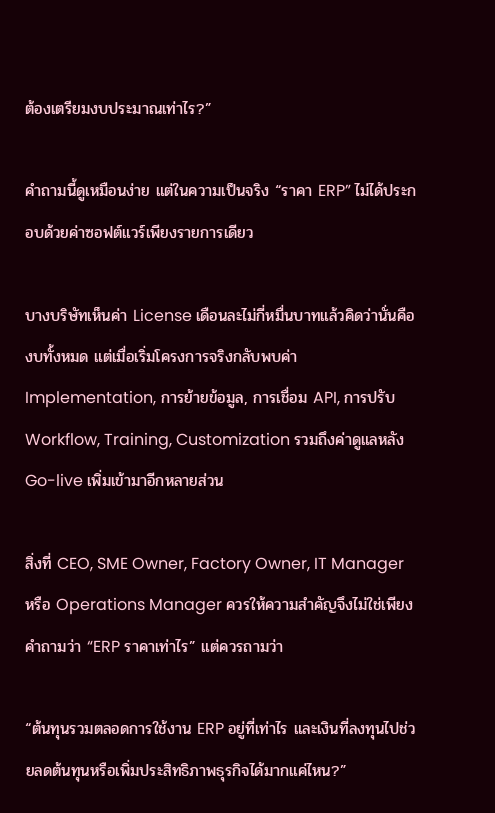ต้องเตรียมงบประมาณเท่าไร?”

คำถามนี้ดูเหมือนง่าย แต่ในความเป็นจริง “ราคา ERP” ไม่ได้ประกอบด้วยค่าซอฟต์แวร์เพียงรายการเดียว

บางบริษัทเห็นค่า License เดือนละไม่กี่หมื่นบาทแล้วคิดว่านั่นคืองบทั้งหมด แต่เมื่อเริ่มโครงการจริงกลับพบค่า Implementation, การย้ายข้อมูล, การเชื่อม API, การปรับ Workflow, Training, Customization รวมถึงค่าดูแลหลัง Go-live เพิ่มเข้ามาอีกหลายส่วน

สิ่งที่ CEO, SME Owner, Factory Owner, IT Manager หรือ Operations Manager ควรให้ความสำคัญจึงไม่ใช่เพียงคำถามว่า “ERP ราคาเท่าไร” แต่ควรถามว่า

“ต้นทุนรวมตลอดการใช้งาน ERP อยู่ที่เท่าไร และเงินที่ลงทุนไปช่วยลดต้นทุนหรือเพิ่มประสิทธิภาพธุรกิจได้มากแค่ไหน?”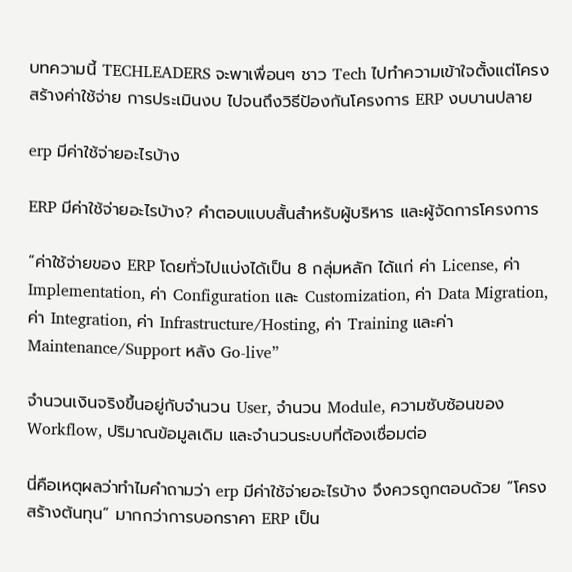บทความนี้ TECHLEADERS จะพาเพื่อนๆ ชาว Tech ไปทำความเข้าใจตั้งแต่โครงสร้างค่าใช้จ่าย การประเมินงบ ไปจนถึงวิธีป้องกันโครงการ ERP งบบานปลาย

erp มีค่าใช้จ่ายอะไรบ้าง

ERP มีค่าใช้จ่ายอะไรบ้าง? คำตอบแบบสั้นสำหรับผู้บริหาร และผู้จัดการโครงการ

“ค่าใช้จ่ายของ ERP โดยทั่วไปแบ่งได้เป็น 8 กลุ่มหลัก ได้แก่ ค่า License, ค่า Implementation, ค่า Configuration และ Customization, ค่า Data Migration, ค่า Integration, ค่า Infrastructure/Hosting, ค่า Training และค่า Maintenance/Support หลัง Go-live”

จำนวนเงินจริงขึ้นอยู่กับจำนวน User, จำนวน Module, ความซับซ้อนของ Workflow, ปริมาณข้อมูลเดิม และจำนวนระบบที่ต้องเชื่อมต่อ

นี่คือเหตุผลว่าทำไมคำถามว่า erp มีค่าใช้จ่ายอะไรบ้าง จึงควรถูกตอบด้วย “โครงสร้างต้นทุน” มากกว่าการบอกราคา ERP เป็น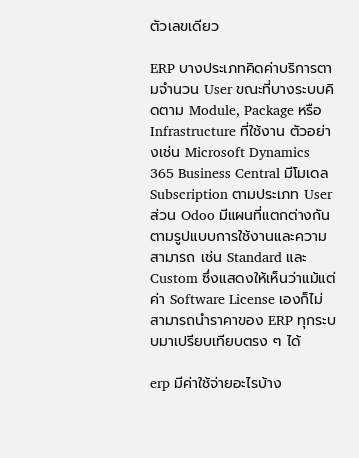ตัวเลขเดียว

ERP บางประเภทคิดค่าบริการตามจำนวน User ขณะที่บางระบบคิดตาม Module, Package หรือ Infrastructure ที่ใช้งาน ตัวอย่างเช่น Microsoft Dynamics 365 Business Central มีโมเดล Subscription ตามประเภท User ส่วน Odoo มีแผนที่แตกต่างกันตามรูปแบบการใช้งานและความสามารถ เช่น Standard และ Custom ซึ่งแสดงให้เห็นว่าแม้แต่ค่า Software License เองก็ไม่สามารถนำราคาของ ERP ทุกระบบมาเปรียบเทียบตรง ๆ ได้

erp มีค่าใช้จ่ายอะไรบ้าง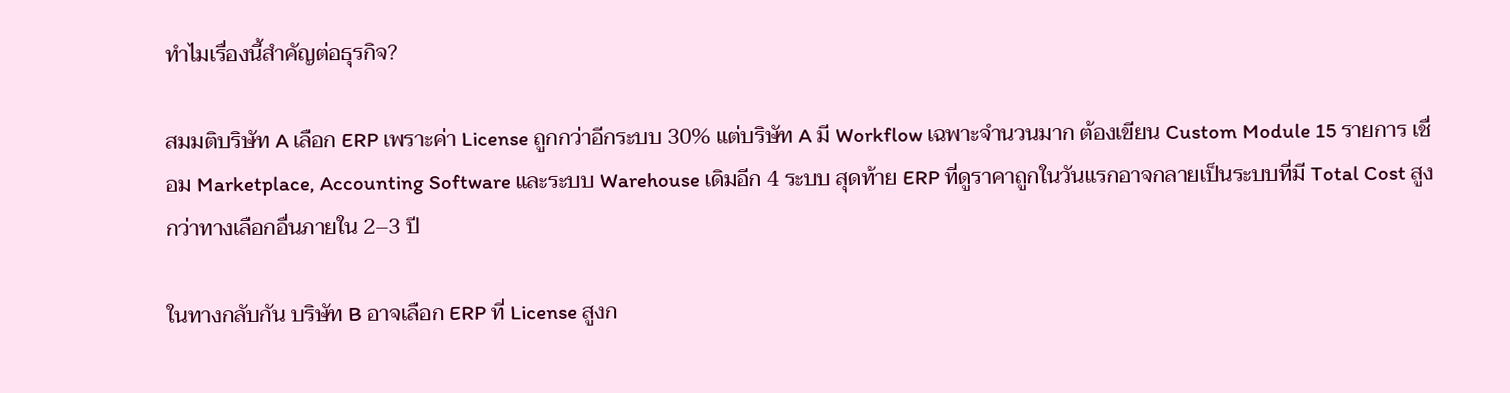ทำไมเรื่องนี้สำคัญต่อธุรกิจ?

สมมติบริษัท A เลือก ERP เพราะค่า License ถูกกว่าอีกระบบ 30% แต่บริษัท A มี Workflow เฉพาะจำนวนมาก ต้องเขียน Custom Module 15 รายการ เชื่อม Marketplace, Accounting Software และระบบ Warehouse เดิมอีก 4 ระบบ สุดท้าย ERP ที่ดูราคาถูกในวันแรกอาจกลายเป็นระบบที่มี Total Cost สูงกว่าทางเลือกอื่นภายใน 2–3 ปี

ในทางกลับกัน บริษัท B อาจเลือก ERP ที่ License สูงก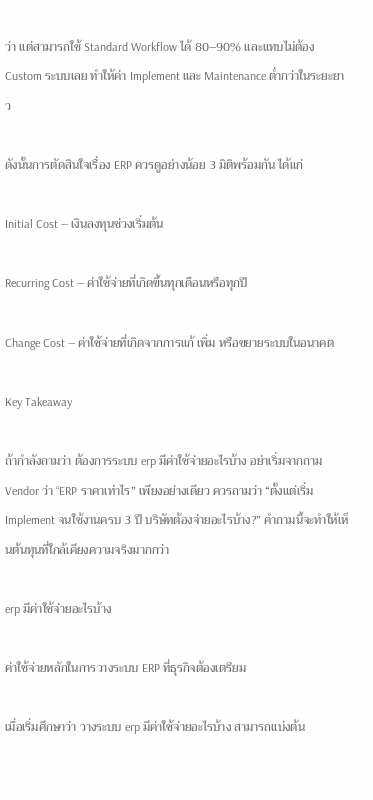ว่า แต่สามารถใช้ Standard Workflow ได้ 80–90% และแทบไม่ต้อง Custom ระบบเลย ทำให้ค่า Implement และ Maintenance ต่ำกว่าในระยะยาว

ดังนั้นการตัดสินใจเรื่อง ERP ควรดูอย่างน้อย 3 มิติพร้อมกัน ได้แก่

Initial Cost — เงินลงทุนช่วงเริ่มต้น

Recurring Cost — ค่าใช้จ่ายที่เกิดขึ้นทุกเดือนหรือทุกปี

Change Cost — ค่าใช้จ่ายที่เกิดจากการแก้ เพิ่ม หรือขยายระบบในอนาคต

Key Takeaway

ถ้ากำลังถามว่า ต้องการระบบ erp มีค่าใช้จ่ายอะไรบ้าง อย่าเริ่มจากถาม Vendor ว่า “ERP ราคาเท่าไร” เพียงอย่างเดียว ควรถามว่า “ตั้งแต่เริ่ม Implement จนใช้งานครบ 3 ปี บริษัทต้องจ่ายอะไรบ้าง?” คำถามนี้จะทำให้เห็นต้นทุนที่ใกล้เคียงความจริงมากกว่า

erp มีค่าใช้จ่ายอะไรบ้าง

ค่าใช้จ่ายหลักในการวางระบบ ERP ที่ธุรกิจต้องเตรียม

เมื่อเริ่มศึกษาว่า วางระบบ erp มีค่าใช้จ่ายอะไรบ้าง สามารถแบ่งต้น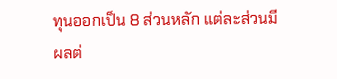ทุนออกเป็น 8 ส่วนหลัก แต่ละส่วนมีผลต่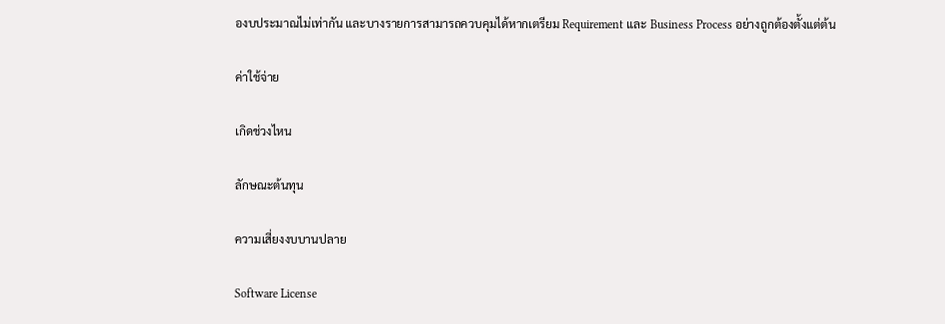องบประมาณไม่เท่ากัน และบางรายการสามารถควบคุมได้หากเตรียม Requirement และ Business Process อย่างถูกต้องตั้งแต่ต้น

ค่าใช้จ่าย

เกิดช่วงไหน

ลักษณะต้นทุน

ความเสี่ยงงบบานปลาย

Software License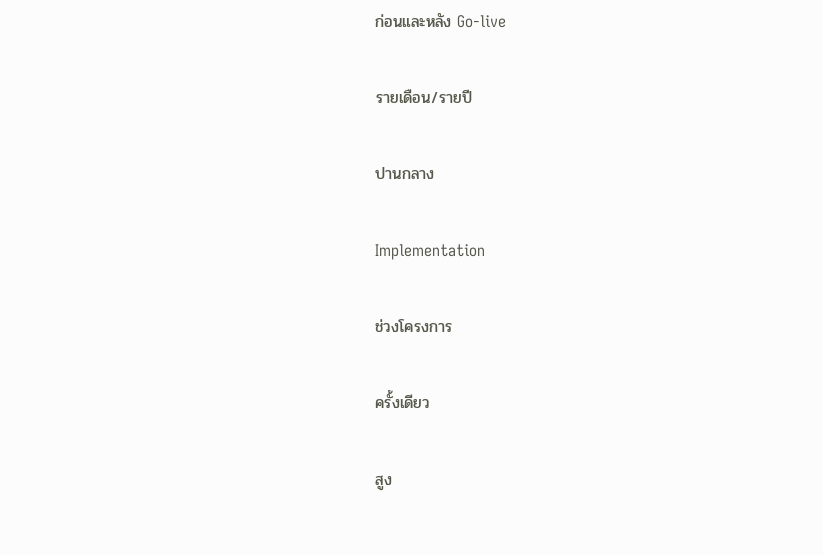ก่อนและหลัง Go-live

รายเดือน/รายปี

ปานกลาง

Implementation

ช่วงโครงการ

ครั้งเดียว

สูง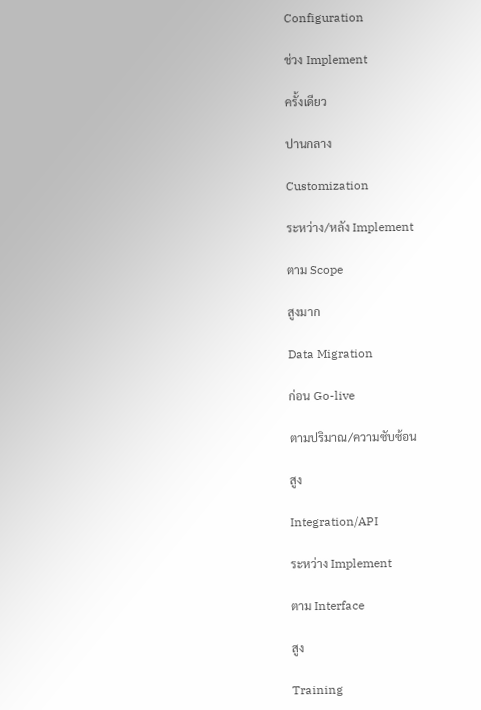Configuration

ช่วง Implement

ครั้งเดียว

ปานกลาง

Customization

ระหว่าง/หลัง Implement

ตาม Scope

สูงมาก

Data Migration

ก่อน Go-live

ตามปริมาณ/ความซับซ้อน

สูง

Integration/API

ระหว่าง Implement

ตาม Interface

สูง

Training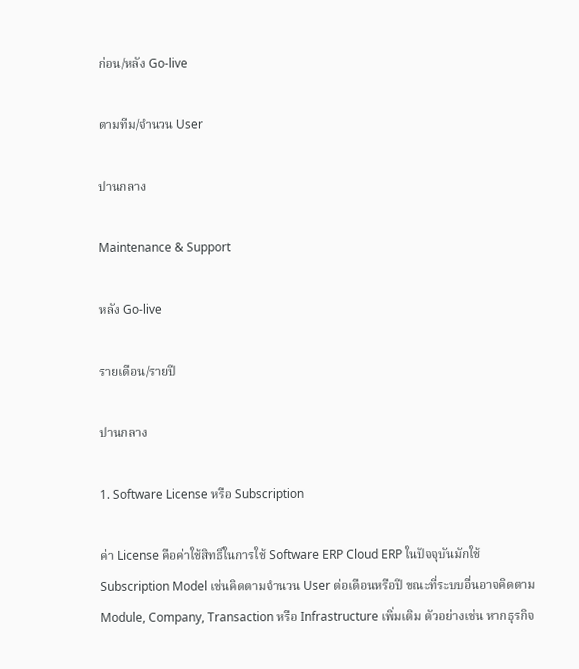ก่อน/หลัง Go-live

ตามทีม/จำนวน User

ปานกลาง

Maintenance & Support

หลัง Go-live

รายเดือน/รายปี

ปานกลาง

1. Software License หรือ Subscription

ค่า License คือค่าใช้สิทธิ์ในการใช้ Software ERP Cloud ERP ในปัจจุบันมักใช้ Subscription Model เช่นคิดตามจำนวน User ต่อเดือนหรือปี ขณะที่ระบบอื่นอาจคิดตาม Module, Company, Transaction หรือ Infrastructure เพิ่มเติม ตัวอย่างเช่น หากธุรกิจ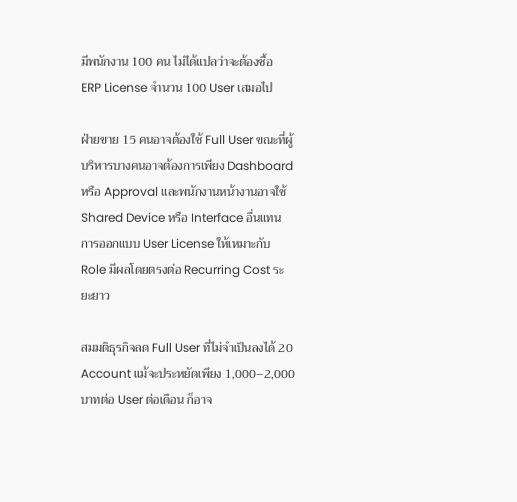มีพนักงาน 100 คน ไม่ได้แปลว่าจะต้องซื้อ ERP License จำนวน 100 User เสมอไป

ฝ่ายขาย 15 คนอาจต้องใช้ Full User ขณะที่ผู้บริหารบางคนอาจต้องการเพียง Dashboard หรือ Approval และพนักงานหน้างานอาจใช้ Shared Device หรือ Interface อื่นแทน การออกแบบ User License ให้เหมาะกับ Role มีผลโดยตรงต่อ Recurring Cost ระยะยาว

สมมติธุรกิจลด Full User ที่ไม่จำเป็นลงได้ 20 Account แม้จะประหยัดเพียง 1,000–2,000 บาทต่อ User ต่อเดือน ก็อาจ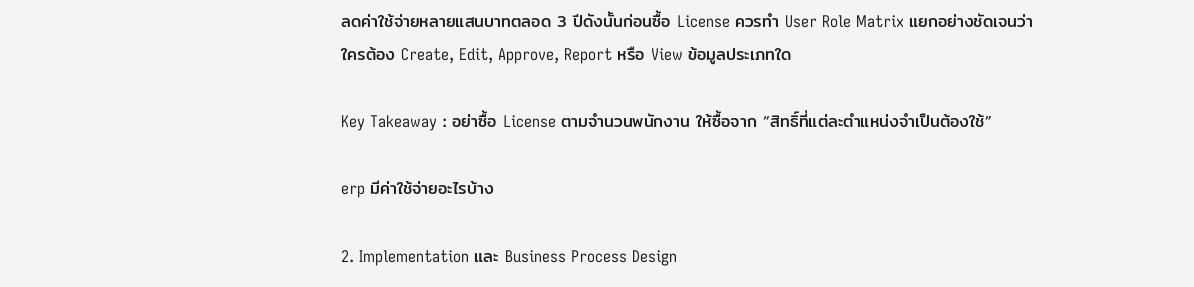ลดค่าใช้จ่ายหลายแสนบาทตลอด 3 ปีดังนั้นก่อนซื้อ License ควรทำ User Role Matrix แยกอย่างชัดเจนว่าใครต้อง Create, Edit, Approve, Report หรือ View ข้อมูลประเภทใด

Key Takeaway : อย่าซื้อ License ตามจำนวนพนักงาน ให้ซื้อจาก “สิทธิ์ที่แต่ละตำแหน่งจำเป็นต้องใช้”

erp มีค่าใช้จ่ายอะไรบ้าง

2. Implementation และ Business Process Design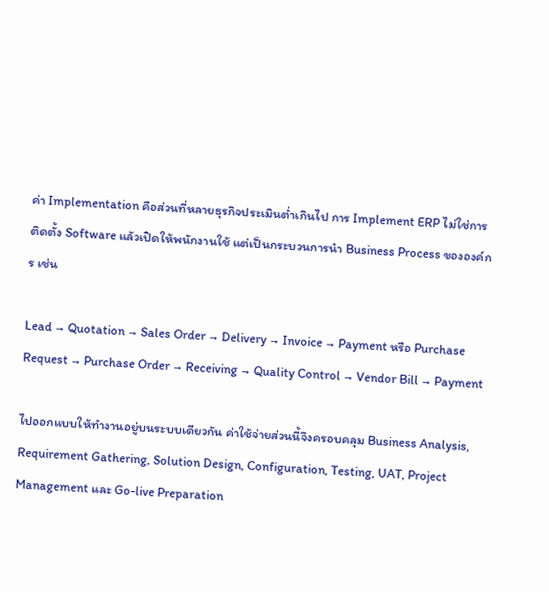ค่า Implementation คือส่วนที่หลายธุรกิจประเมินต่ำเกินไป การ Implement ERP ไม่ใช่การติดตั้ง Software แล้วเปิดให้พนักงานใช้ แต่เป็นกระบวนการนำ Business Process ขององค์กร เช่น

Lead → Quotation → Sales Order → Delivery → Invoice → Payment หรือ Purchase Request → Purchase Order → Receiving → Quality Control → Vendor Bill → Payment

ไปออกแบบให้ทำงานอยู่บนระบบเดียวกัน ค่าใช้จ่ายส่วนนี้จึงครอบคลุม Business Analysis, Requirement Gathering, Solution Design, Configuration, Testing, UAT, Project Management และ Go-live Preparation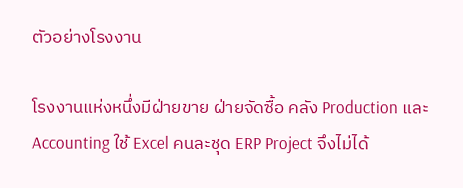ตัวอย่างโรงงาน

โรงงานแห่งหนึ่งมีฝ่ายขาย ฝ่ายจัดซื้อ คลัง Production และ Accounting ใช้ Excel คนละชุด ERP Project จึงไม่ได้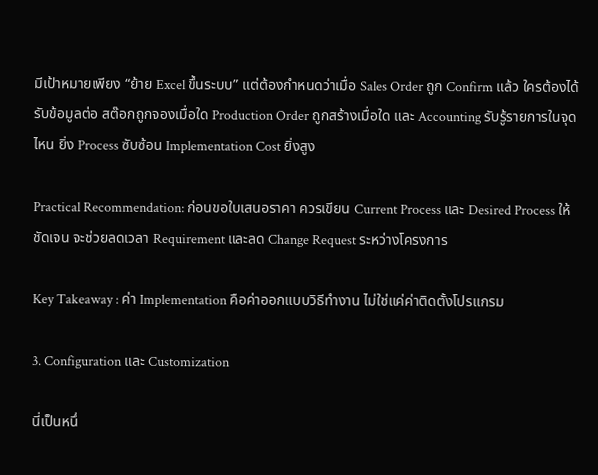มีเป้าหมายเพียง “ย้าย Excel ขึ้นระบบ” แต่ต้องกำหนดว่าเมื่อ Sales Order ถูก Confirm แล้ว ใครต้องได้รับข้อมูลต่อ สต๊อกถูกจองเมื่อใด Production Order ถูกสร้างเมื่อใด และ Accounting รับรู้รายการในจุดไหน ยิ่ง Process ซับซ้อน Implementation Cost ยิ่งสูง

Practical Recommendation: ก่อนขอใบเสนอราคา ควรเขียน Current Process และ Desired Process ให้ชัดเจน จะช่วยลดเวลา Requirement และลด Change Request ระหว่างโครงการ

Key Takeaway : ค่า Implementation คือค่าออกแบบวิธีทำงาน ไม่ใช่แค่ค่าติดตั้งโปรแกรม

3. Configuration และ Customization

นี่เป็นหนึ่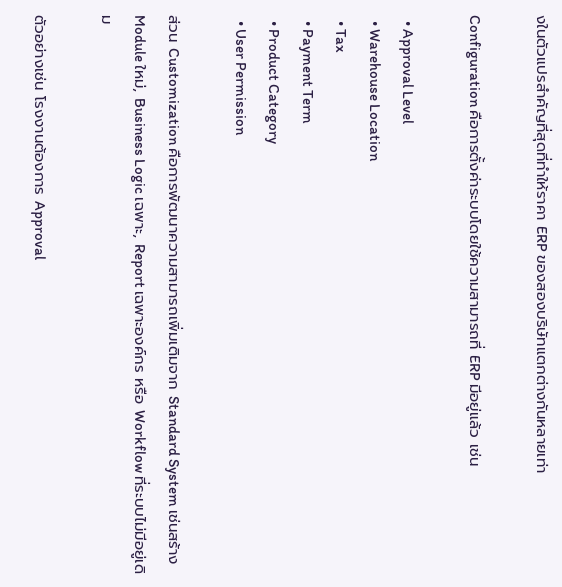งในตัวแปรสำคัญที่สุดที่ทำให้ราคา ERP ของสองบริษัทแตกต่างกันหลายเท่า

Configuration คือการตั้งค่าระบบโดยใช้ความสามารถที่ ERP มีอยู่แล้ว เช่น

  • Approval Level
  • Warehouse Location
  • Tax
  • Payment Term
  • Product Category
  • User Permission

ส่วน Customization คือการพัฒนาความสามารถเพิ่มเติมจาก Standard System เช่นสร้าง Module ใหม่, Business Logic เฉพาะ, Report เฉพาะองค์กร หรือ Workflow ที่ระบบไม่มีอยู่เดิม

ตัวอย่างเช่น โรงงานต้องการ Approval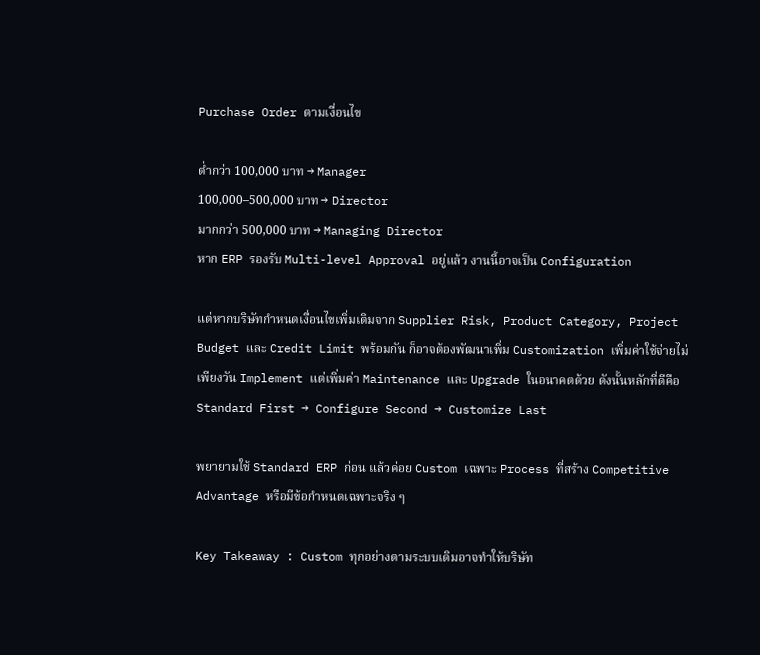Purchase Order ตามเงื่อนไข

ต่ำกว่า 100,000 บาท → Manager
100,000–500,000 บาท → Director
มากกว่า 500,000 บาท → Managing Director
หาก ERP รองรับ Multi-level Approval อยู่แล้ว งานนี้อาจเป็น Configuration

แต่หากบริษัทกำหนดเงื่อนไขเพิ่มเติมจาก Supplier Risk, Product Category, Project Budget และ Credit Limit พร้อมกัน ก็อาจต้องพัฒนาเพิ่ม Customization เพิ่มค่าใช้จ่ายไม่เพียงวัน Implement แต่เพิ่มค่า Maintenance และ Upgrade ในอนาคตด้วย ดังนั้นหลักที่ดีคือ
Standard First → Configure Second → Customize Last

พยายามใช้ Standard ERP ก่อน แล้วค่อย Custom เฉพาะ Process ที่สร้าง Competitive Advantage หรือมีข้อกำหนดเฉพาะจริง ๆ

Key Takeaway : Custom ทุกอย่างตามระบบเดิมอาจทำให้บริษัท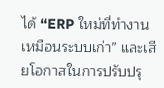ได้ “ERP ใหม่ที่ทำงานเหมือนระบบเก่า” และเสียโอกาสในการปรับปรุ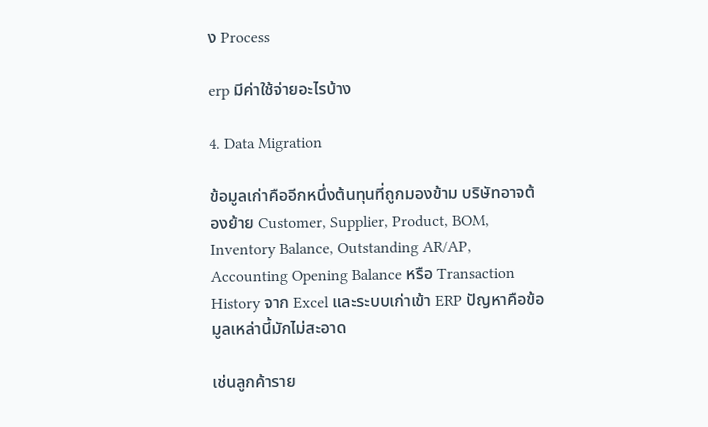ง Process

erp มีค่าใช้จ่ายอะไรบ้าง

4. Data Migration

ข้อมูลเก่าคืออีกหนึ่งต้นทุนที่ถูกมองข้าม บริษัทอาจต้องย้าย Customer, Supplier, Product, BOM, Inventory Balance, Outstanding AR/AP, Accounting Opening Balance หรือ Transaction History จาก Excel และระบบเก่าเข้า ERP ปัญหาคือข้อมูลเหล่านี้มักไม่สะอาด

เช่นลูกค้าราย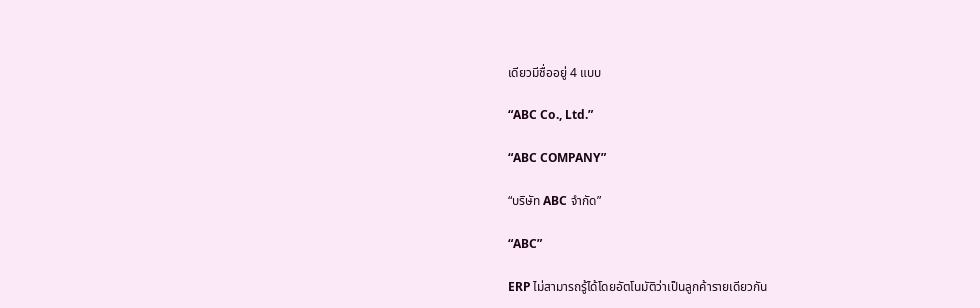เดียวมีชื่ออยู่ 4 แบบ

“ABC Co., Ltd.”

“ABC COMPANY”

“บริษัท ABC จำกัด”

“ABC”

ERP ไม่สามารถรู้ได้โดยอัตโนมัติว่าเป็นลูกค้ารายเดียวกัน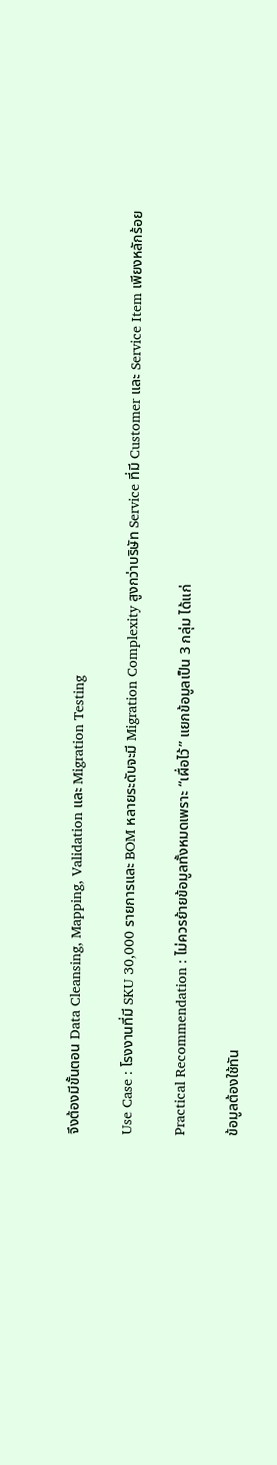จึงต้องมีขั้นตอน Data Cleansing, Mapping, Validation และ Migration Testing

Use Case : โรงงานที่มี SKU 30,000 รายการและ BOM หลายระดับจะมี Migration Complexity สูงกว่าบริษัท Service ที่มี Customer และ Service Item เพียงหลักร้อย

Practical Recommendation : ไม่ควรย้ายข้อมูลทั้งหมดเพราะ “เผื่อไว้” แยกข้อมูลเป็น 3 กลุ่ม ได้แก่

ข้อมูลต้องใช้ทัน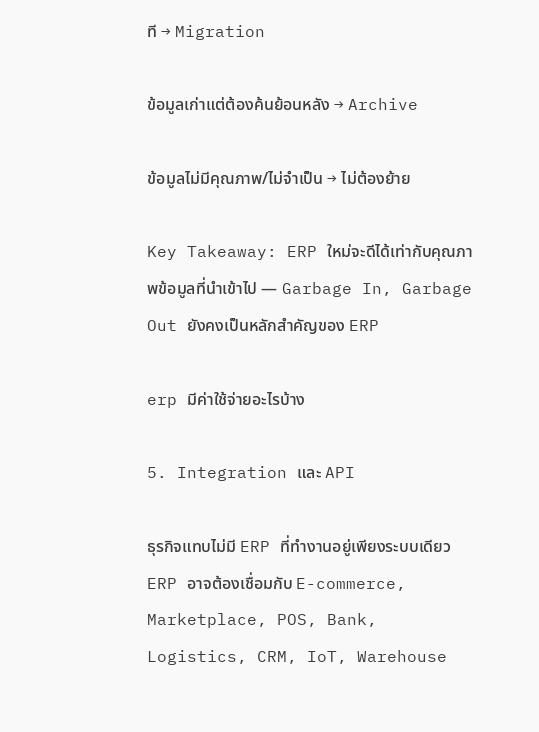ที → Migration

ข้อมูลเก่าแต่ต้องค้นย้อนหลัง → Archive

ข้อมูลไม่มีคุณภาพ/ไม่จำเป็น → ไม่ต้องย้าย

Key Takeaway: ERP ใหม่จะดีได้เท่ากับคุณภาพข้อมูลที่นำเข้าไป — Garbage In, Garbage Out ยังคงเป็นหลักสำคัญของ ERP

erp มีค่าใช้จ่ายอะไรบ้าง

5. Integration และ API

ธุรกิจแทบไม่มี ERP ที่ทำงานอยู่เพียงระบบเดียว ERP อาจต้องเชื่อมกับ E-commerce, Marketplace, POS, Bank, Logistics, CRM, IoT, Warehouse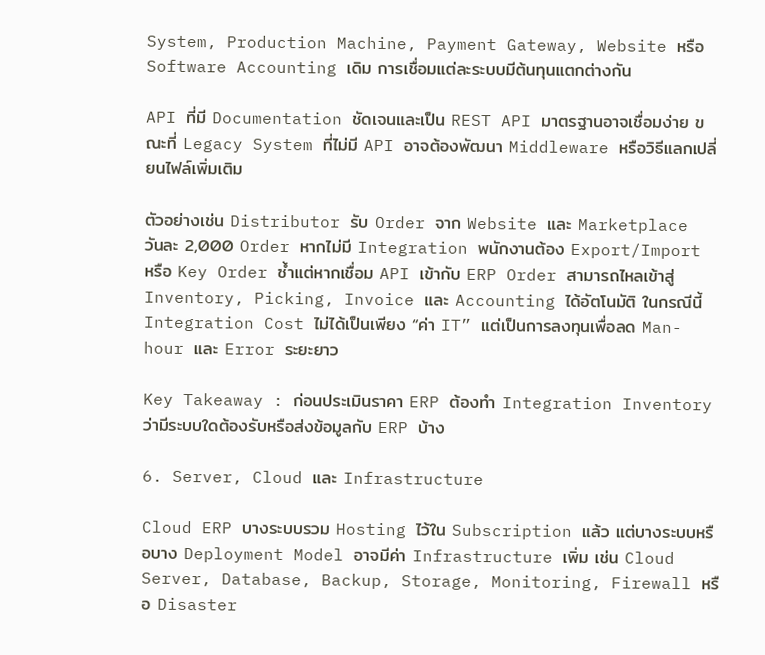System, Production Machine, Payment Gateway, Website หรือ Software Accounting เดิม การเชื่อมแต่ละระบบมีต้นทุนแตกต่างกัน

API ที่มี Documentation ชัดเจนและเป็น REST API มาตรฐานอาจเชื่อมง่าย ขณะที่ Legacy System ที่ไม่มี API อาจต้องพัฒนา Middleware หรือวิธีแลกเปลี่ยนไฟล์เพิ่มเติม

ตัวอย่างเช่น Distributor รับ Order จาก Website และ Marketplace วันละ 2,000 Order หากไม่มี Integration พนักงานต้อง Export/Import หรือ Key Order ซ้ำแต่หากเชื่อม API เข้ากับ ERP Order สามารถไหลเข้าสู่ Inventory, Picking, Invoice และ Accounting ได้อัตโนมัติ ในกรณีนี้ Integration Cost ไม่ได้เป็นเพียง “ค่า IT” แต่เป็นการลงทุนเพื่อลด Man-hour และ Error ระยะยาว

Key Takeaway : ก่อนประเมินราคา ERP ต้องทำ Integration Inventory ว่ามีระบบใดต้องรับหรือส่งข้อมูลกับ ERP บ้าง

6. Server, Cloud และ Infrastructure

Cloud ERP บางระบบรวม Hosting ไว้ใน Subscription แล้ว แต่บางระบบหรือบาง Deployment Model อาจมีค่า Infrastructure เพิ่ม เช่น Cloud Server, Database, Backup, Storage, Monitoring, Firewall หรือ Disaster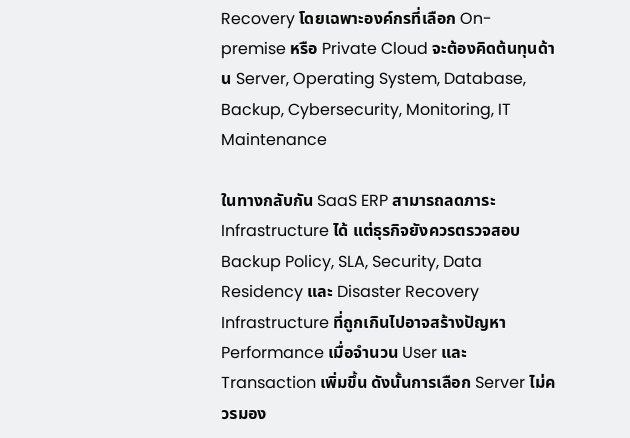Recovery โดยเฉพาะองค์กรที่เลือก On-premise หรือ Private Cloud จะต้องคิดต้นทุนด้าน Server, Operating System, Database, Backup, Cybersecurity, Monitoring, IT Maintenance

ในทางกลับกัน SaaS ERP สามารถลดภาระ Infrastructure ได้ แต่ธุรกิจยังควรตรวจสอบ Backup Policy, SLA, Security, Data Residency และ Disaster Recovery Infrastructure ที่ถูกเกินไปอาจสร้างปัญหา Performance เมื่อจำนวน User และ Transaction เพิ่มขึ้น ดังนั้นการเลือก Server ไม่ควรมอง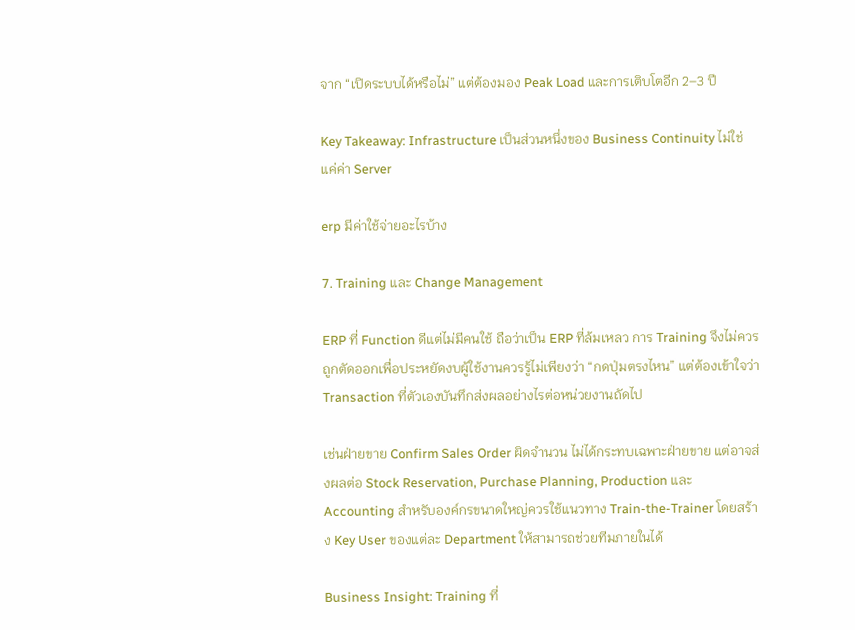จาก “เปิดระบบได้หรือไม่” แต่ต้องมอง Peak Load และการเติบโตอีก 2–3 ปี

Key Takeaway: Infrastructure เป็นส่วนหนึ่งของ Business Continuity ไม่ใช่แค่ค่า Server

erp มีค่าใช้จ่ายอะไรบ้าง

7. Training และ Change Management

ERP ที่ Function ดีแต่ไม่มีคนใช้ ถือว่าเป็น ERP ที่ล้มเหลว การ Training จึงไม่ควรถูกตัดออกเพื่อประหยัดงบผู้ใช้งานควรรู้ไม่เพียงว่า “กดปุ่มตรงไหน” แต่ต้องเข้าใจว่า Transaction ที่ตัวเองบันทึกส่งผลอย่างไรต่อหน่วยงานถัดไป

เช่นฝ่ายขาย Confirm Sales Order ผิดจำนวน ไม่ได้กระทบเฉพาะฝ่ายขาย แต่อาจส่งผลต่อ Stock Reservation, Purchase Planning, Production และ Accounting สำหรับองค์กรขนาดใหญ่ควรใช้แนวทาง Train-the-Trainer โดยสร้าง Key User ของแต่ละ Department ให้สามารถช่วยทีมภายในได้

Business Insight: Training ที่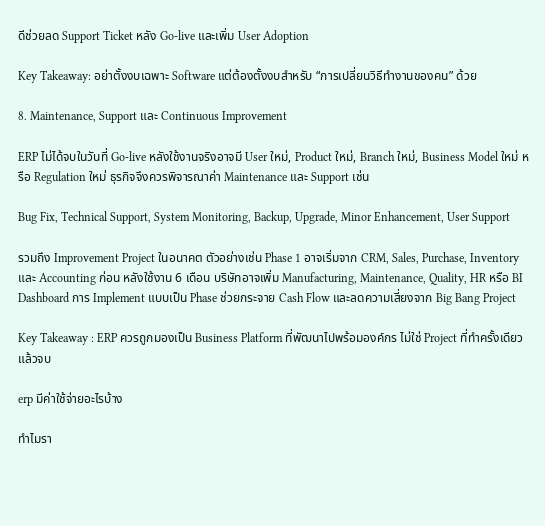ดีช่วยลด Support Ticket หลัง Go-live และเพิ่ม User Adoption

Key Takeaway: อย่าตั้งงบเฉพาะ Software แต่ต้องตั้งงบสำหรับ “การเปลี่ยนวิธีทำงานของคน” ด้วย

8. Maintenance, Support และ Continuous Improvement

ERP ไม่ได้จบในวันที่ Go-live หลังใช้งานจริงอาจมี User ใหม่, Product ใหม่, Branch ใหม่, Business Model ใหม่ หรือ Regulation ใหม่ ธุรกิจจึงควรพิจารณาค่า Maintenance และ Support เช่น

Bug Fix, Technical Support, System Monitoring, Backup, Upgrade, Minor Enhancement, User Support

รวมถึง Improvement Project ในอนาคต ตัวอย่างเช่น Phase 1 อาจเริ่มจาก CRM, Sales, Purchase, Inventory และ Accounting ก่อน หลังใช้งาน 6 เดือน บริษัทอาจเพิ่ม Manufacturing, Maintenance, Quality, HR หรือ BI Dashboard การ Implement แบบเป็น Phase ช่วยกระจาย Cash Flow และลดความเสี่ยงจาก Big Bang Project

Key Takeaway : ERP ควรถูกมองเป็น Business Platform ที่พัฒนาไปพร้อมองค์กร ไม่ใช่ Project ที่ทำครั้งเดียวแล้วจบ

erp มีค่าใช้จ่ายอะไรบ้าง

ทำไมรา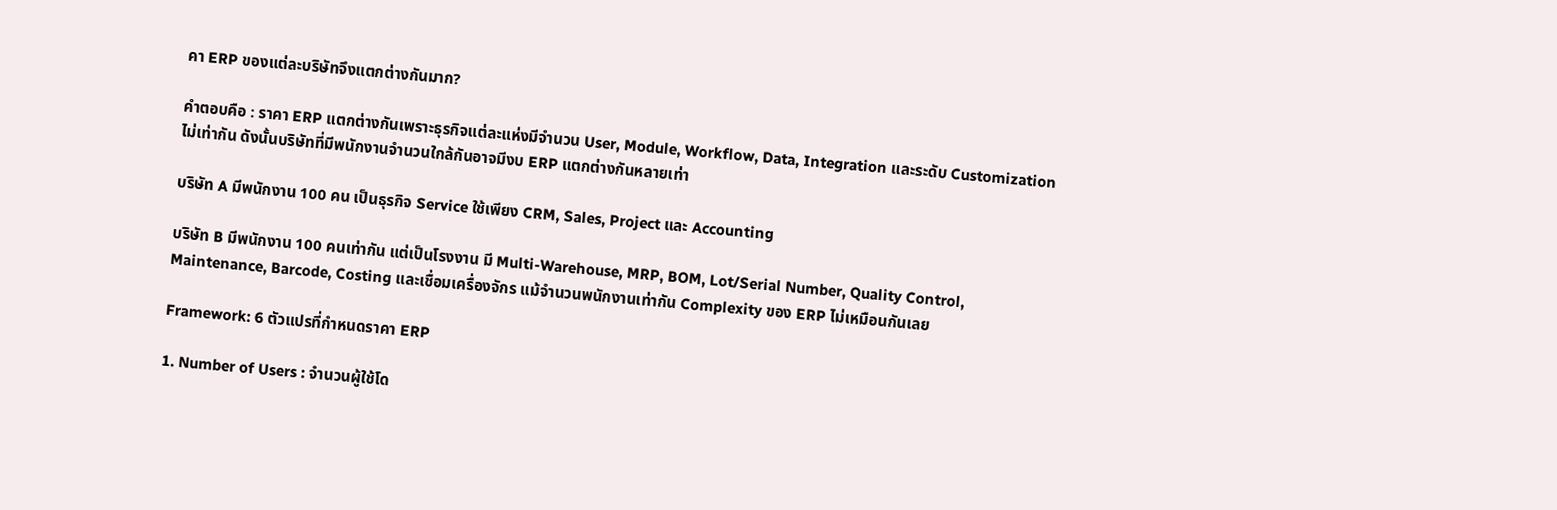คา ERP ของแต่ละบริษัทจึงแตกต่างกันมาก?

คำตอบคือ : ราคา ERP แตกต่างกันเพราะธุรกิจแต่ละแห่งมีจำนวน User, Module, Workflow, Data, Integration และระดับ Customization ไม่เท่ากัน ดังนั้นบริษัทที่มีพนักงานจำนวนใกล้กันอาจมีงบ ERP แตกต่างกันหลายเท่า

บริษัท A มีพนักงาน 100 คน เป็นธุรกิจ Service ใช้เพียง CRM, Sales, Project และ Accounting

บริษัท B มีพนักงาน 100 คนเท่ากัน แต่เป็นโรงงาน มี Multi-Warehouse, MRP, BOM, Lot/Serial Number, Quality Control, Maintenance, Barcode, Costing และเชื่อมเครื่องจักร แม้จำนวนพนักงานเท่ากัน Complexity ของ ERP ไม่เหมือนกันเลย

Framework: 6 ตัวแปรที่กำหนดราคา ERP

1. Number of Users : จำนวนผู้ใช้โด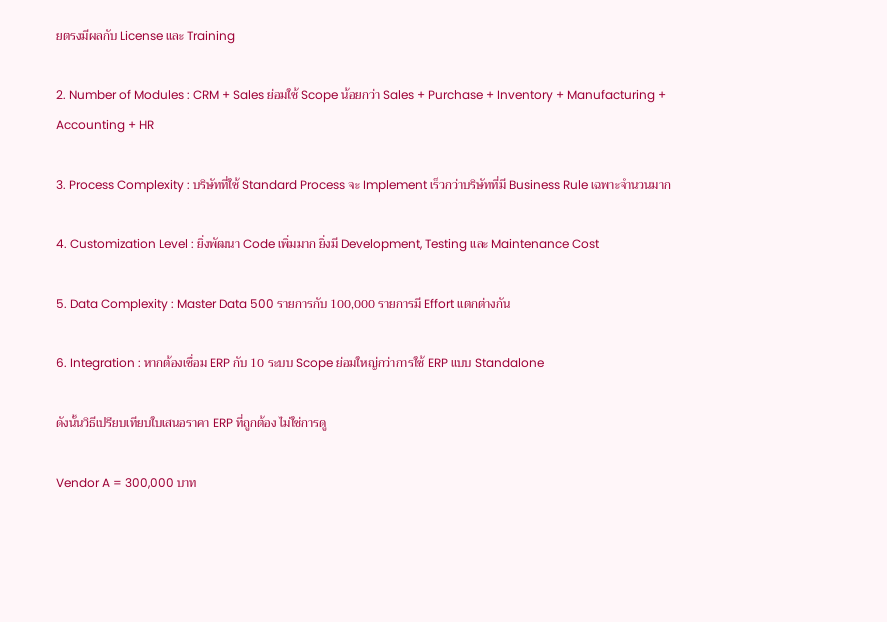ยตรงมีผลกับ License และ Training

2. Number of Modules : CRM + Sales ย่อมใช้ Scope น้อยกว่า Sales + Purchase + Inventory + Manufacturing + Accounting + HR

3. Process Complexity : บริษัทที่ใช้ Standard Process จะ Implement เร็วกว่าบริษัทที่มี Business Rule เฉพาะจำนวนมาก

4. Customization Level : ยิ่งพัฒนา Code เพิ่มมาก ยิ่งมี Development, Testing และ Maintenance Cost

5. Data Complexity : Master Data 500 รายการกับ 100,000 รายการมี Effort แตกต่างกัน

6. Integration : หากต้องเชื่อม ERP กับ 10 ระบบ Scope ย่อมใหญ่กว่าการใช้ ERP แบบ Standalone

ดังนั้นวิธีเปรียบเทียบใบเสนอราคา ERP ที่ถูกต้อง ไม่ใช่การดู

Vendor A = 300,000 บาท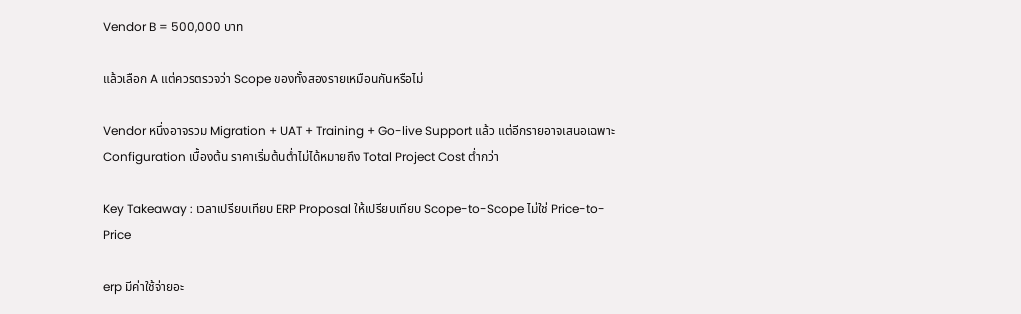Vendor B = 500,000 บาท

แล้วเลือก A แต่ควรตรวจว่า Scope ของทั้งสองรายเหมือนกันหรือไม่

Vendor หนึ่งอาจรวม Migration + UAT + Training + Go-live Support แล้ว แต่อีกรายอาจเสนอเฉพาะ Configuration เบื้องต้น ราคาเริ่มต้นต่ำไม่ได้หมายถึง Total Project Cost ต่ำกว่า

Key Takeaway : เวลาเปรียบเทียบ ERP Proposal ให้เปรียบเทียบ Scope-to-Scope ไม่ใช่ Price-to-Price

erp มีค่าใช้จ่ายอะ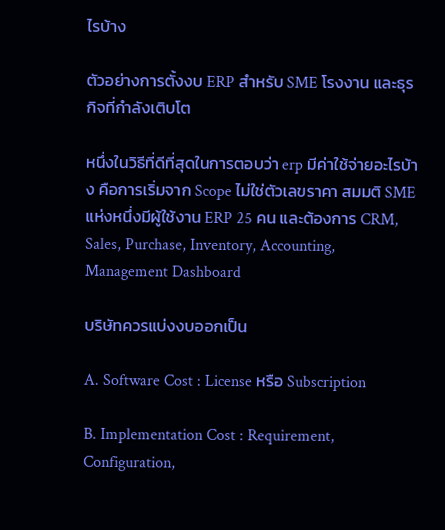ไรบ้าง

ตัวอย่างการตั้งงบ ERP สำหรับ SME โรงงาน และธุรกิจที่กำลังเติบโต

หนึ่งในวิธีที่ดีที่สุดในการตอบว่า erp มีค่าใช้จ่ายอะไรบ้าง คือการเริ่มจาก Scope ไม่ใช่ตัวเลขราคา สมมติ SME แห่งหนึ่งมีผู้ใช้งาน ERP 25 คน และต้องการ CRM, Sales, Purchase, Inventory, Accounting, Management Dashboard

บริษัทควรแบ่งงบออกเป็น

A. Software Cost : License หรือ Subscription

B. Implementation Cost : Requirement, Configuration,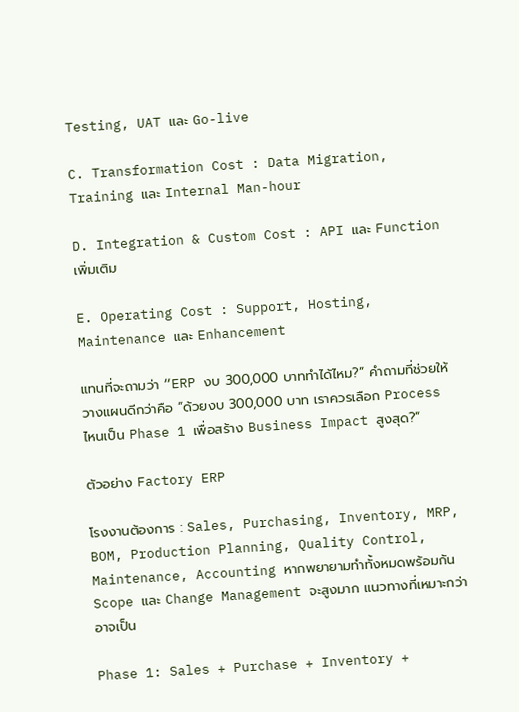Testing, UAT และ Go-live

C. Transformation Cost : Data Migration, Training และ Internal Man-hour

D. Integration & Custom Cost : API และ Function เพิ่มเติม

E. Operating Cost : Support, Hosting, Maintenance และ Enhancement

แทนที่จะถามว่า “ERP งบ 300,000 บาททำได้ไหม?” คำถามที่ช่วยให้วางแผนดีกว่าคือ “ด้วยงบ 300,000 บาท เราควรเลือก Process ไหนเป็น Phase 1 เพื่อสร้าง Business Impact สูงสุด?”

ตัวอย่าง Factory ERP

โรงงานต้องการ : Sales, Purchasing, Inventory, MRP, BOM, Production Planning, Quality Control, Maintenance, Accounting หากพยายามทำทั้งหมดพร้อมกัน Scope และ Change Management จะสูงมาก แนวทางที่เหมาะกว่าอาจเป็น

Phase 1: Sales + Purchase + Inventory +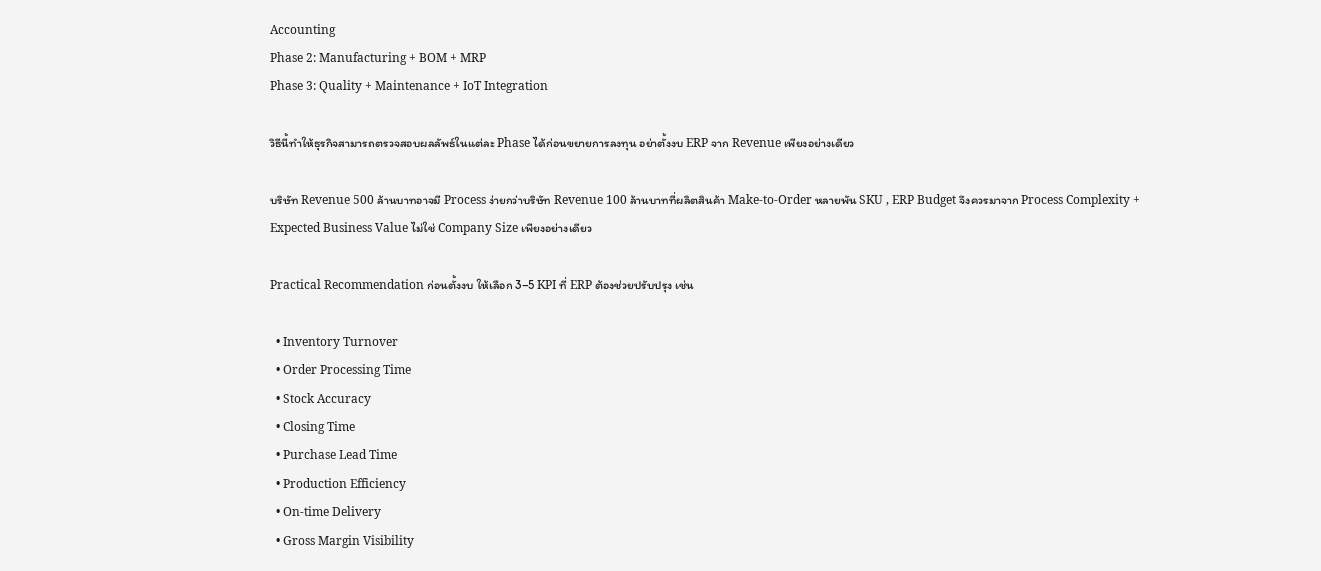Accounting
Phase 2: Manufacturing + BOM + MRP
Phase 3: Quality + Maintenance + IoT Integration

วิธีนี้ทำให้ธุรกิจสามารถตรวจสอบผลลัพธ์ในแต่ละ Phase ได้ก่อนขยายการลงทุน อย่าตั้งงบ ERP จาก Revenue เพียงอย่างเดียว

บริษัท Revenue 500 ล้านบาทอาจมี Process ง่ายกว่าบริษัท Revenue 100 ล้านบาทที่ผลิตสินค้า Make-to-Order หลายพัน SKU , ERP Budget จึงควรมาจาก Process Complexity + Expected Business Value ไม่ใช่ Company Size เพียงอย่างเดียว

Practical Recommendation ก่อนตั้งงบ ให้เลือก 3–5 KPI ที่ ERP ต้องช่วยปรับปรุง เช่น

  • Inventory Turnover
  • Order Processing Time
  • Stock Accuracy
  • Closing Time
  • Purchase Lead Time
  • Production Efficiency
  • On-time Delivery
  • Gross Margin Visibility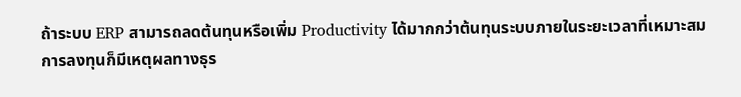ถ้าระบบ ERP สามารถลดต้นทุนหรือเพิ่ม Productivity ได้มากกว่าต้นทุนระบบภายในระยะเวลาที่เหมาะสม การลงทุนก็มีเหตุผลทางธุร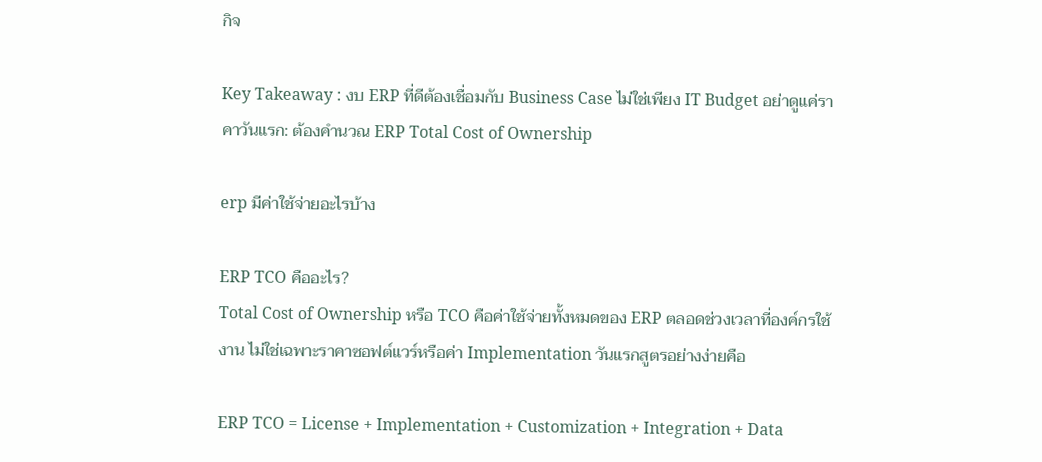กิจ

Key Takeaway : งบ ERP ที่ดีต้องเชื่อมกับ Business Case ไม่ใช่เพียง IT Budget อย่าดูแค่ราคาวันแรก: ต้องคำนวณ ERP Total Cost of Ownership

erp มีค่าใช้จ่ายอะไรบ้าง

ERP TCO คืออะไร?
Total Cost of Ownership หรือ TCO คือค่าใช้จ่ายทั้งหมดของ ERP ตลอดช่วงเวลาที่องค์กรใช้งาน ไม่ใช่เฉพาะราคาซอฟต์แวร์หรือค่า Implementation วันแรกสูตรอย่างง่ายคือ

ERP TCO = License + Implementation + Customization + Integration + Data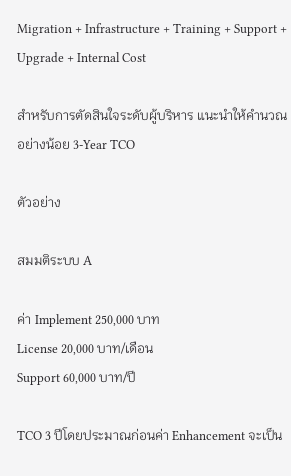Migration + Infrastructure + Training + Support + Upgrade + Internal Cost

สำหรับการตัดสินใจระดับผู้บริหาร แนะนำให้คำนวณอย่างน้อย 3-Year TCO

ตัวอย่าง

สมมติระบบ A

ค่า Implement 250,000 บาท
License 20,000 บาท/เดือน
Support 60,000 บาท/ปี

TCO 3 ปีโดยประมาณก่อนค่า Enhancement จะเป็น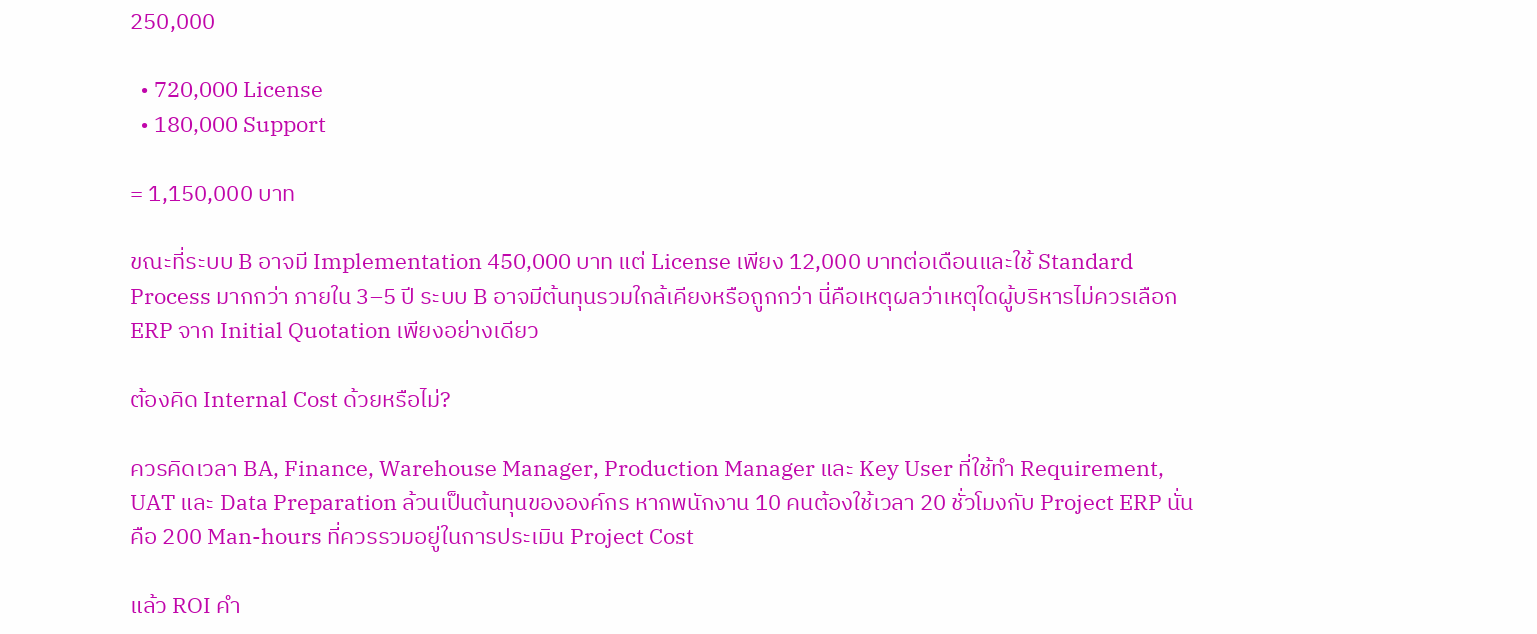250,000

  • 720,000 License
  • 180,000 Support

= 1,150,000 บาท

ขณะที่ระบบ B อาจมี Implementation 450,000 บาท แต่ License เพียง 12,000 บาทต่อเดือนและใช้ Standard Process มากกว่า ภายใน 3–5 ปี ระบบ B อาจมีต้นทุนรวมใกล้เคียงหรือถูกกว่า นี่คือเหตุผลว่าเหตุใดผู้บริหารไม่ควรเลือก ERP จาก Initial Quotation เพียงอย่างเดียว

ต้องคิด Internal Cost ด้วยหรือไม่?

ควรคิดเวลา BA, Finance, Warehouse Manager, Production Manager และ Key User ที่ใช้ทำ Requirement, UAT และ Data Preparation ล้วนเป็นต้นทุนขององค์กร หากพนักงาน 10 คนต้องใช้เวลา 20 ชั่วโมงกับ Project ERP นั่นคือ 200 Man-hours ที่ควรรวมอยู่ในการประเมิน Project Cost

แล้ว ROI คำ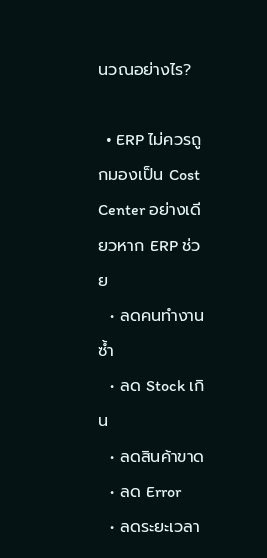นวณอย่างไร?

  • ERP ไม่ควรถูกมองเป็น Cost Center อย่างเดียวหาก ERP ช่วย
  • ลดคนทำงานซ้ำ
  • ลด Stock เกิน
  • ลดสินค้าขาด
  • ลด Error
  • ลดระยะเวลา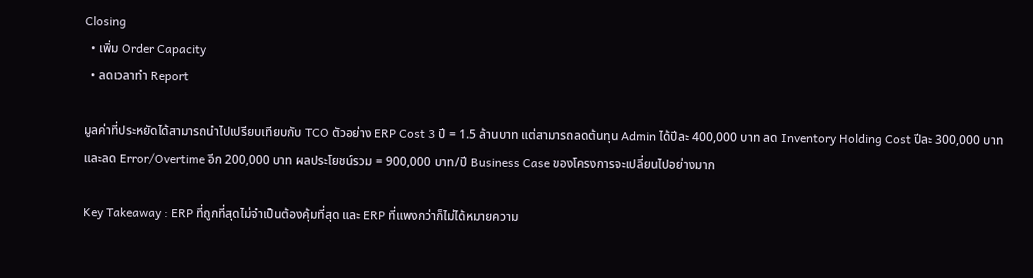Closing
  • เพิ่ม Order Capacity
  • ลดเวลาทำ Report

มูลค่าที่ประหยัดได้สามารถนำไปเปรียบเทียบกับ TCO ตัวอย่าง ERP Cost 3 ปี = 1.5 ล้านบาท แต่สามารถลดต้นทุน Admin ได้ปีละ 400,000 บาท ลด Inventory Holding Cost ปีละ 300,000 บาท และลด Error/Overtime อีก 200,000 บาท ผลประโยชน์รวม = 900,000 บาท/ปี Business Case ของโครงการจะเปลี่ยนไปอย่างมาก

Key Takeaway : ERP ที่ถูกที่สุดไม่จำเป็นต้องคุ้มที่สุด และ ERP ที่แพงกว่าก็ไม่ได้หมายความ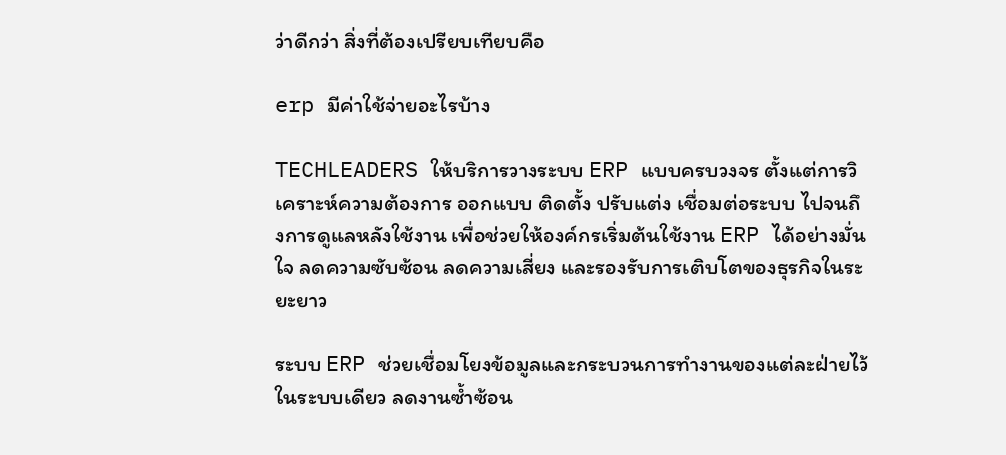ว่าดีกว่า สิ่งที่ต้องเปรียบเทียบคือ

erp มีค่าใช้จ่ายอะไรบ้าง

TECHLEADERS ให้บริการวางระบบ ERP แบบครบวงจร ตั้งแต่การวิเคราะห์ความต้องการ ออกแบบ ติดตั้ง ปรับแต่ง เชื่อมต่อระบบ ไปจนถึงการดูแลหลังใช้งาน เพื่อช่วยให้องค์กรเริ่มต้นใช้งาน ERP ได้อย่างมั่นใจ ลดความซับซ้อน ลดความเสี่ยง และรองรับการเติบโตของธุรกิจในระยะยาว

ระบบ ERP ช่วยเชื่อมโยงข้อมูลและกระบวนการทำงานของแต่ละฝ่ายไว้ในระบบเดียว ลดงานซ้ำซ้อน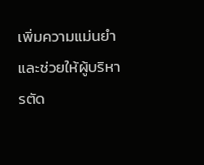เพิ่มความแม่นยำ และช่วยให้ผู้บริหารตัด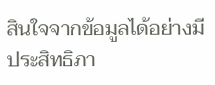สินใจจากข้อมูลได้อย่างมีประสิทธิภา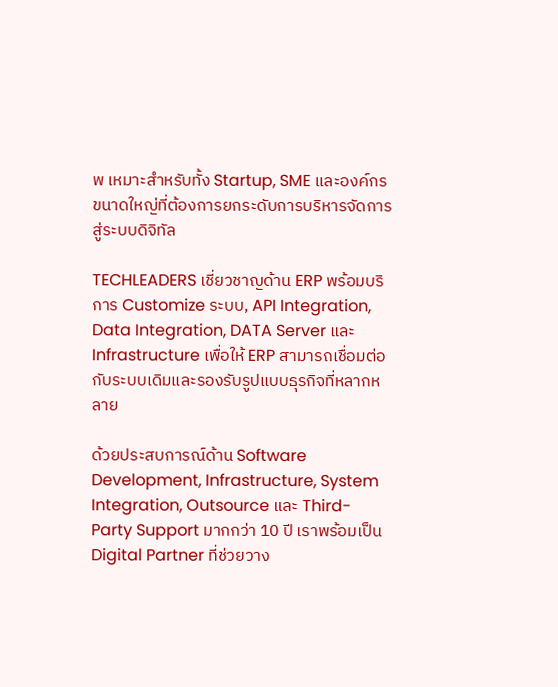พ เหมาะสำหรับทั้ง Startup, SME และองค์กรขนาดใหญ่ที่ต้องการยกระดับการบริหารจัดการสู่ระบบดิจิทัล

TECHLEADERS เชี่ยวชาญด้าน ERP พร้อมบริการ Customize ระบบ, API Integration, Data Integration, DATA Server และ Infrastructure เพื่อให้ ERP สามารถเชื่อมต่อกับระบบเดิมและรองรับรูปแบบธุรกิจที่หลากหลาย

ด้วยประสบการณ์ด้าน Software Development, Infrastructure, System Integration, Outsource และ Third-Party Support มากกว่า 10 ปี เราพร้อมเป็น Digital Partner ที่ช่วยวาง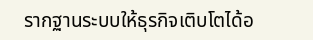รากฐานระบบให้ธุรกิจเติบโตได้อ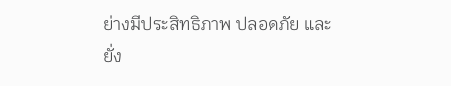ย่างมีประสิทธิภาพ ปลอดภัย และยั่ง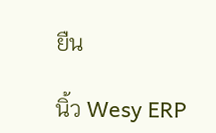ยืน

นิ้ว Wesy ERP